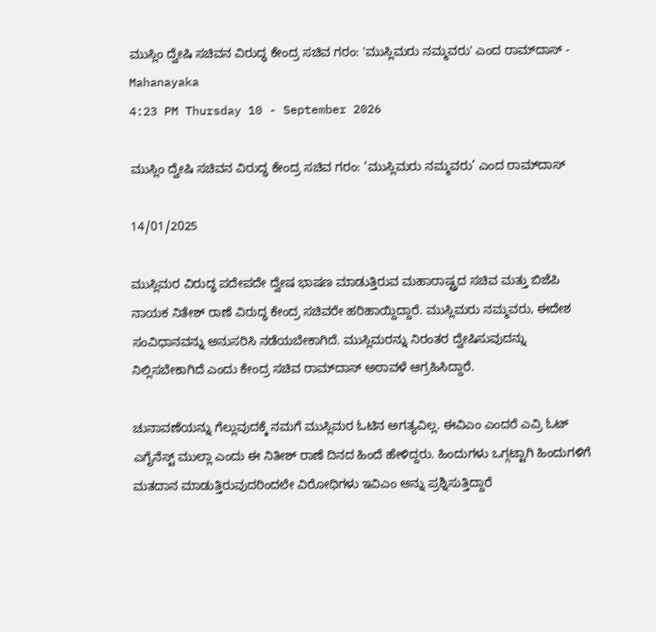ಮುಸ್ಲಿಂ ‌ದ್ವೇಷಿ ಸಚಿವನ ವಿರುದ್ಧ ಕೇಂದ್ರ ಸಚಿವ ಗರಂ: 'ಮುಸ್ಲಿಮರು ನಮ್ಮವರು' ಎಂದ ರಾಮ್‌ದಾಸ್ - Mahanayaka
4:23 PM Thursday 10 - September 2026

ಮುಸ್ಲಿಂ ‌ದ್ವೇಷಿ ಸಚಿವನ ವಿರುದ್ಧ ಕೇಂದ್ರ ಸಚಿವ ಗರಂ: ‘ಮುಸ್ಲಿಮರು ನಮ್ಮವರು’ ಎಂದ ರಾಮ್‌ದಾಸ್

14/01/2025

ಮುಸ್ಲಿಮರ ವಿರುದ್ಧ ಪದೇಪದೇ ದ್ವೇಷ ಭಾಷಣ ಮಾಡುತ್ತಿರುವ ಮಹಾರಾಷ್ಟ್ರದ ಸಚಿವ ಮತ್ತು ಬಿಜೆಪಿ ನಾಯಕ ನಿತೇಶ್ ರಾಣೆ ವಿರುದ್ಧ ಕೇಂದ್ರ ಸಚಿವರೇ ಹರಿಹಾಯ್ದಿದ್ದಾರೆ. ಮುಸ್ಲಿಮರು ನಮ್ಮವರು, ಈದೇಶ ಸಂವಿಧಾನವನ್ನು ಅನುಸರಿಸಿ ನಡೆಯಬೇಕಾಗಿದೆ. ಮುಸ್ಲಿಮರನ್ನು ನಿರಂತರ ದ್ವೇಷಿಸುವುದನ್ನು ನಿಲ್ಲಿಸಬೇಕಾಗಿದೆ ಎಂದು ಕೇಂದ್ರ ಸಚಿವ ರಾಮ್‌ದಾಸ್ ಅಠಾವಳೆ ಆಗ್ರಹಿಸಿದ್ದಾರೆ.

ಚುನಾವಣೆಯನ್ನು ಗೆಲ್ಲುವುದಕ್ಕೆ ನಮಗೆ ಮುಸ್ಲಿಮರ ಓಟಿನ ಅಗತ್ಯವಿಲ್ಲ. ಈವಿಎಂ ಎಂದರೆ ಎವ್ರಿ ಓಟ್ ಎಗೈನೆಸ್ಟ್ ಮುಲ್ಲಾ ಎಂದು ಈ ನಿತೀಶ್ ರಾಣೆ ದಿನದ ಹಿಂದೆ ಹೇಳಿದ್ದರು. ಹಿಂದುಗಳು ಒಗ್ಗಟ್ಟಾಗಿ ಹಿಂದುಗಳಿಗೆ ಮತದಾನ ಮಾಡುತ್ತಿರುವುದರಿಂದಲೇ ವಿರೋಧಿಗಳು ಇವಿಎಂ ಅನ್ನು ಪ್ರಶ್ನಿಸುತ್ತಿದ್ದಾರೆ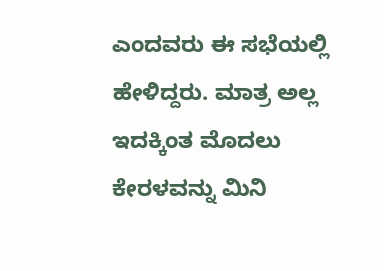ಎಂದವರು ಈ ಸಭೆಯಲ್ಲಿ ಹೇಳಿದ್ದರು. ಮಾತ್ರ ಅಲ್ಲ ಇದಕ್ಕಿಂತ ಮೊದಲು ಕೇರಳವನ್ನು ಮಿನಿ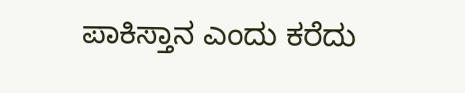ಪಾಕಿಸ್ತಾನ ಎಂದು ಕರೆದು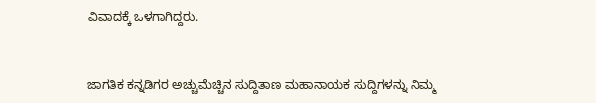ವಿವಾದಕ್ಕೆ ಒಳಗಾಗಿದ್ದರು.



ಜಾಗತಿಕ ಕನ್ನಡಿಗರ ಅಚ್ಚುಮೆಚ್ಚಿನ ಸುದ್ದಿತಾಣ ಮಹಾನಾಯಕ ಸುದ್ದಿಗಳನ್ನು ನಿಮ್ಮ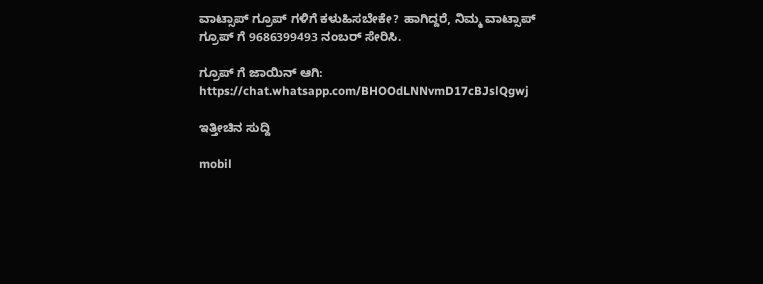ವಾಟ್ಸಾಪ್ ಗ್ರೂಪ್ ಗಳಿಗೆ ಕಳುಹಿಸಬೇಕೇ? ಹಾಗಿದ್ದರೆ, ನಿಮ್ಮ ವಾಟ್ಸಾಪ್ ಗ್ರೂಪ್ ಗೆ 9686399493 ನಂಬರ್ ಸೇರಿಸಿ.

ಗ್ರೂಪ್ ಗೆ ಜಾಯಿನ್ ಆಗಿ:
https://chat.whatsapp.com/BHOOdLNNvmD17cBJslQgwj

ಇತ್ತೀಚಿನ ಸುದ್ದಿ

mobil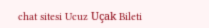chat sitesi Ucuz Uçak Bileti